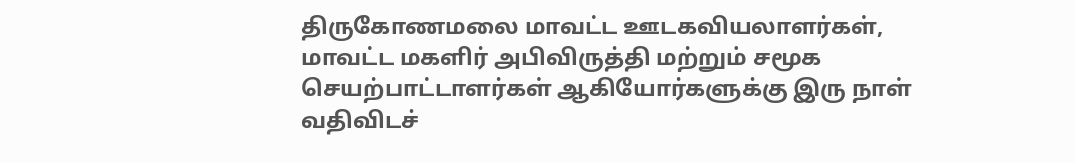திருகோணமலை மாவட்ட ஊடகவியலாளர்கள், மாவட்ட மகளிர் அபிவிருத்தி மற்றும் சமூக செயற்பாட்டாளர்கள் ஆகியோர்களுக்கு இரு நாள்
வதிவிடச்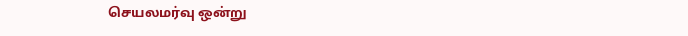செயலமர்வு ஒன்று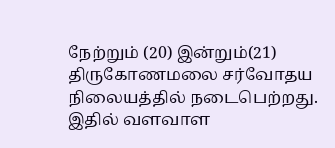நேற்றும் (20) இன்றும்(21) திருகோணமலை சர்வோதய நிலையத்தில் நடைபெற்றது.
இதில் வளவாள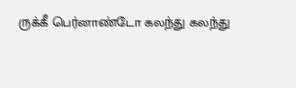ருக்கீ பெர்னாண்டோ கலந்து கலந்து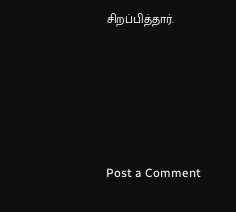சிறப்பித்தார்.






Post a Comment